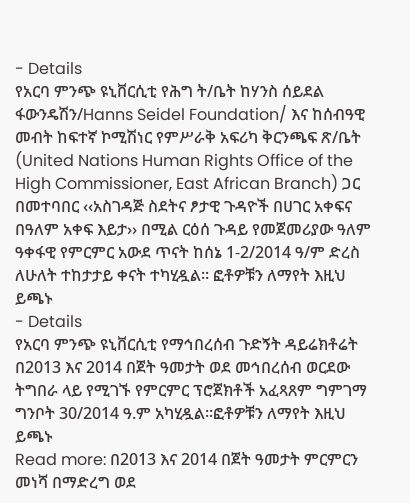- Details
የአርባ ምንጭ ዩኒቨርሲቲ የሕግ ት/ቤት ከሃንስ ሰይደል ፋውንዴሽን/Hanns Seidel Foundation/ እና ከሰብዓዊ መብት ከፍተኛ ኮሚሽነር የምሥራቅ አፍሪካ ቅርንጫፍ ጽ/ቤት (United Nations Human Rights Office of the High Commissioner, East African Branch) ጋር በመተባበር ‹‹አስገዳጅ ስደትና ፆታዊ ጉዳዮች በሀገር አቀፍና በዓለም አቀፍ እይታ›› በሚል ርዕሰ ጉዳይ የመጀመሪያው ዓለም ዓቀፋዊ የምርምር አውደ ጥናት ከሰኔ 1-2/2014 ዓ/ም ድረስ ለሁለት ተከታታይ ቀናት ተካሂዷል፡፡ ፎቶዎቹን ለማየት እዚህ ይጫኑ
- Details
የአርባ ምንጭ ዩኒቨርሲቲ የማኅበረሰብ ጉድኝት ዳይሬክቶሬት በ2013 እና 2014 በጀት ዓመታት ወደ መኅበረሰብ ወርደው ትግበራ ላይ የሚገኙ የምርምር ፕሮጀክቶች አፈጻጸም ግምገማ ግንቦት 30/2014 ዓ.ም አካሂዷል፡፡ፎቶዎቹን ለማየት እዚህ ይጫኑ
Read more: በ2013 እና 2014 በጀት ዓመታት ምርምርን መነሻ በማድረግ ወደ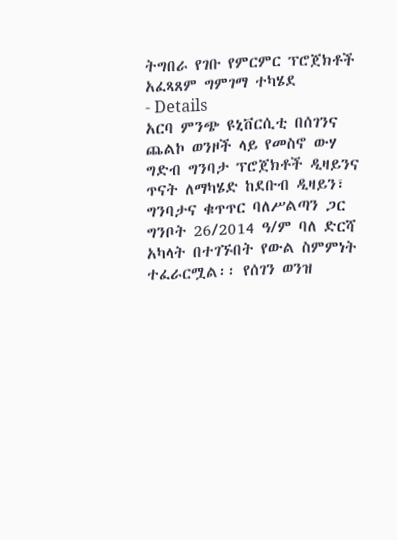ትግበራ የገቡ የምርምር ፕሮጀክቶች አፈጻጸም ግምገማ ተካሄደ
- Details
አርባ ምንጭ ዩኒቨርሲቲ በሰገንና ጨልኮ ወንዞች ላይ የመስኖ ውሃ ግድብ ግንባታ ፕሮጀክቶች ዲዛይንና ጥናት ለማካሄድ ከደቡብ ዲዛይን፣ ግንባታና ቁጥጥር ባለሥልጣን ጋር ግንቦት 26/2014 ዓ/ም ባለ ድርሻ አካላት በተገኙበት የውል ስምምነት ተፈራርሟል፡፡ የሰገን ወንዝ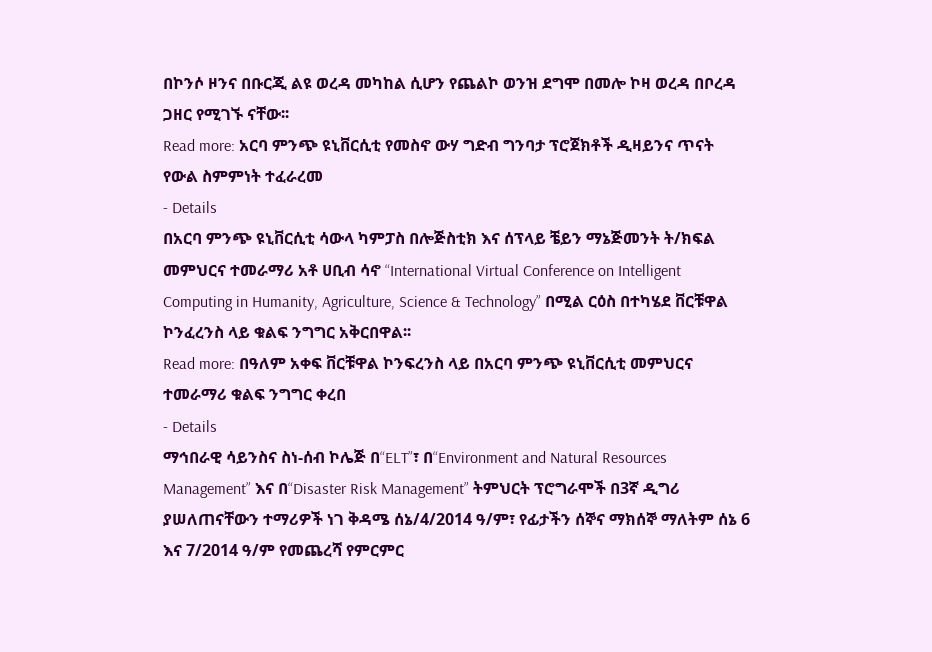በኮንሶ ዞንና በቡርጂ ልዩ ወረዳ መካከል ሲሆን የጨልኮ ወንዝ ደግሞ በመሎ ኮዛ ወረዳ በቦረዳ ጋዘር የሚገኙ ናቸው፡፡
Read more: አርባ ምንጭ ዩኒቨርሲቲ የመስኖ ውሃ ግድብ ግንባታ ፕሮጀክቶች ዲዛይንና ጥናት የውል ስምምነት ተፈራረመ
- Details
በአርባ ምንጭ ዩኒቨርሲቲ ሳውላ ካምፓስ በሎጅስቲክ እና ሰፕላይ ቼይን ማኔጅመንት ት/ክፍል መምህርና ተመራማሪ አቶ ሀቢብ ሳኖ “International Virtual Conference on Intelligent Computing in Humanity, Agriculture, Science & Technology” በሚል ርዕስ በተካሄደ ቨርቹዋል ኮንፈረንስ ላይ ቁልፍ ንግግር አቅርበዋል፡፡
Read more: በዓለም አቀፍ ቨርቹዋል ኮንፍረንስ ላይ በአርባ ምንጭ ዩኒቨርሲቲ መምህርና ተመራማሪ ቁልፍ ንግግር ቀረበ
- Details
ማኅበራዊ ሳይንስና ስነ-ሰብ ኮሌጅ በ“ELT”፣ በ“Environment and Natural Resources Management” እና በ“Disaster Risk Management” ትምህርት ፕሮግራሞች በ3ኛ ዲግሪ ያሠለጠናቸውን ተማሪዎች ነገ ቅዳሜ ሰኔ/4/2014 ዓ/ም፣ የፊታችን ሰኞና ማክሰኞ ማለትም ሰኔ 6 እና 7/2014 ዓ/ም የመጨረሻ የምርምር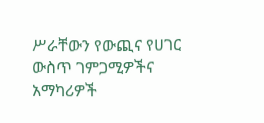ሥራቸውን የውጪና የሀገር ውስጥ ገምጋሚዎችና አማካሪዎች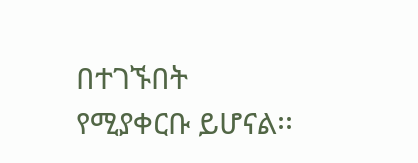በተገኙበት የሚያቀርቡ ይሆናል፡፡